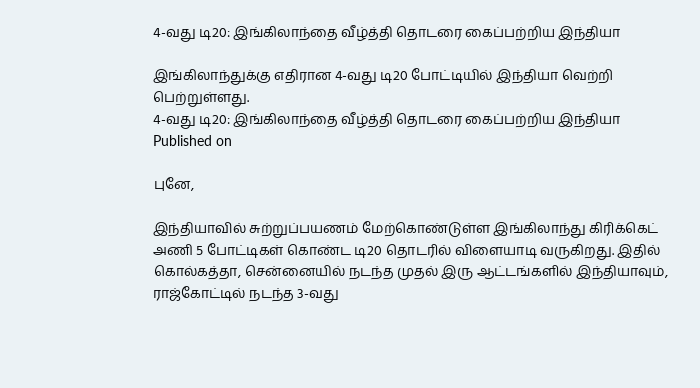4-வது டி20: இங்கிலாந்தை வீழ்த்தி தொடரை கைப்பற்றிய இந்தியா

இங்கிலாந்துக்கு எதிரான 4-வது டி20 போட்டியில் இந்தியா வெற்றி பெற்றுள்ளது.
4-வது டி20: இங்கிலாந்தை வீழ்த்தி தொடரை கைப்பற்றிய இந்தியா
Published on

புனே,

இந்தியாவில் சுற்றுப்பயணம் மேற்கொண்டுள்ள இங்கிலாந்து கிரிக்கெட் அணி 5 போட்டிகள் கொண்ட டி20 தொடரில் விளையாடி வருகிறது. இதில் கொல்கத்தா, சென்னையில் நடந்த முதல் இரு ஆட்டங்களில் இந்தியாவும், ராஜ்கோட்டில் நடந்த 3-வது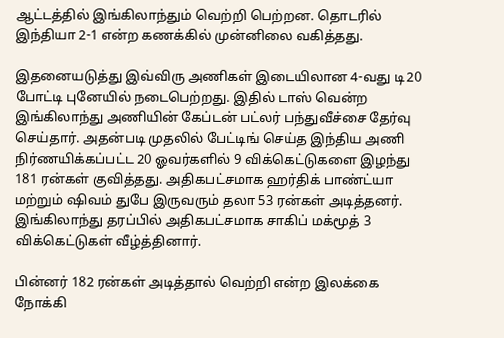ஆட்டத்தில் இங்கிலாந்தும் வெற்றி பெற்றன. தொடரில் இந்தியா 2-1 என்ற கணக்கில் முன்னிலை வகித்தது.

இதனையடுத்து இவ்விரு அணிகள் இடையிலான 4-வது டி20 போட்டி புனேயில் நடைபெற்றது. இதில் டாஸ் வென்ற இங்கிலாந்து அணியின் கேப்டன் பட்லர் பந்துவீச்சை தேர்வு செய்தார். அதன்படி முதலில் பேட்டிங் செய்த இந்திய அணி நிர்ணயிக்கப்பட்ட 20 ஓவர்களில் 9 விக்கெட்டுகளை இழந்து 181 ரன்கள் குவித்தது. அதிகபட்சமாக ஹர்திக் பாண்ட்யா மற்றும் ஷிவம் துபே இருவரும் தலா 53 ரன்கள் அடித்தனர். இங்கிலாந்து தரப்பில் அதிகபட்சமாக சாகிப் மக்மூத் 3 விக்கெட்டுகள் வீழ்த்தினார்.

பின்னர் 182 ரன்கள் அடித்தால் வெற்றி என்ற இலக்கை நோக்கி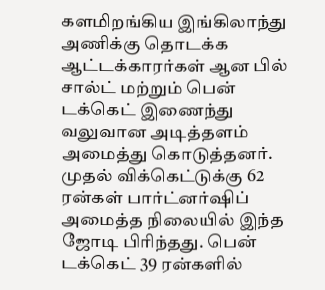களமிறங்கிய இங்கிலாந்து அணிக்கு தொடக்க ஆட்டக்காரர்கள் ஆன பில் சால்ட் மற்றும் பென் டக்கெட் இணைந்து வலுவான அடித்தளம் அமைத்து கொடுத்தனர். முதல் விக்கெட்டுக்கு 62 ரன்கள் பார்ட்னர்ஷிப் அமைத்த நிலையில் இந்த ஜோடி பிரிந்தது. பென் டக்கெட் 39 ரன்களில்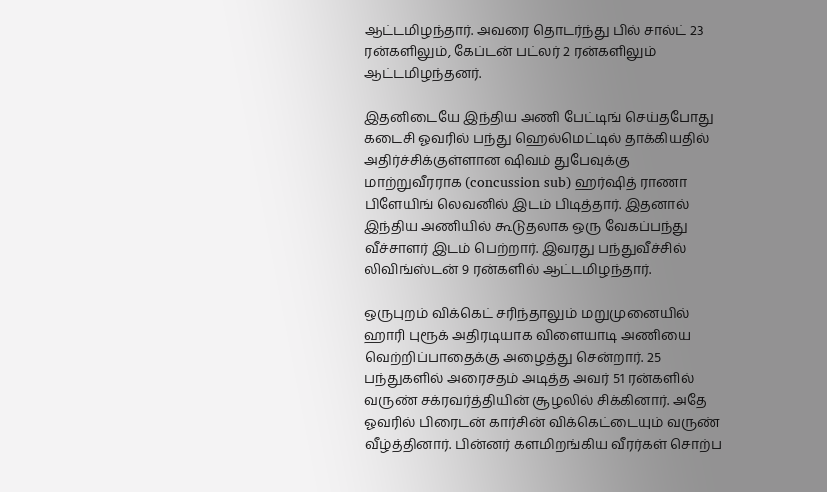ஆட்டமிழந்தார். அவரை தொடர்ந்து பில் சால்ட் 23 ரன்களிலும், கேப்டன் பட்லர் 2 ரன்களிலும் ஆட்டமிழந்தனர்.

இதனிடையே இந்திய அணி பேட்டிங் செய்தபோது கடைசி ஓவரில் பந்து ஹெல்மெட்டில் தாக்கியதில் அதிர்ச்சிக்குள்ளான ஷிவம் துபேவுக்கு மாற்றுவீரராக (concussion sub) ஹர்ஷித் ராணா பிளேயிங் லெவனில் இடம் பிடித்தார். இதனால் இந்திய அணியில் கூடுதலாக ஒரு வேகப்பந்து வீச்சாளர் இடம் பெற்றார். இவரது பந்துவீச்சில் லிவிங்ஸ்டன் 9 ரன்களில் ஆட்டமிழந்தார்.

ஒருபுறம் விக்கெட் சரிந்தாலும் மறுமுனையில் ஹாரி புரூக் அதிரடியாக விளையாடி அணியை வெற்றிப்பாதைக்கு அழைத்து சென்றார். 25 பந்துகளில் அரைசதம் அடித்த அவர் 51 ரன்களில் வருண் சக்ரவர்த்தியின் சூழலில் சிக்கினார். அதே ஓவரில் பிரைடன் கார்சின் விக்கெட்டையும் வருண் வீழ்த்தினார். பின்னர் களமிறங்கிய வீரர்கள் சொற்ப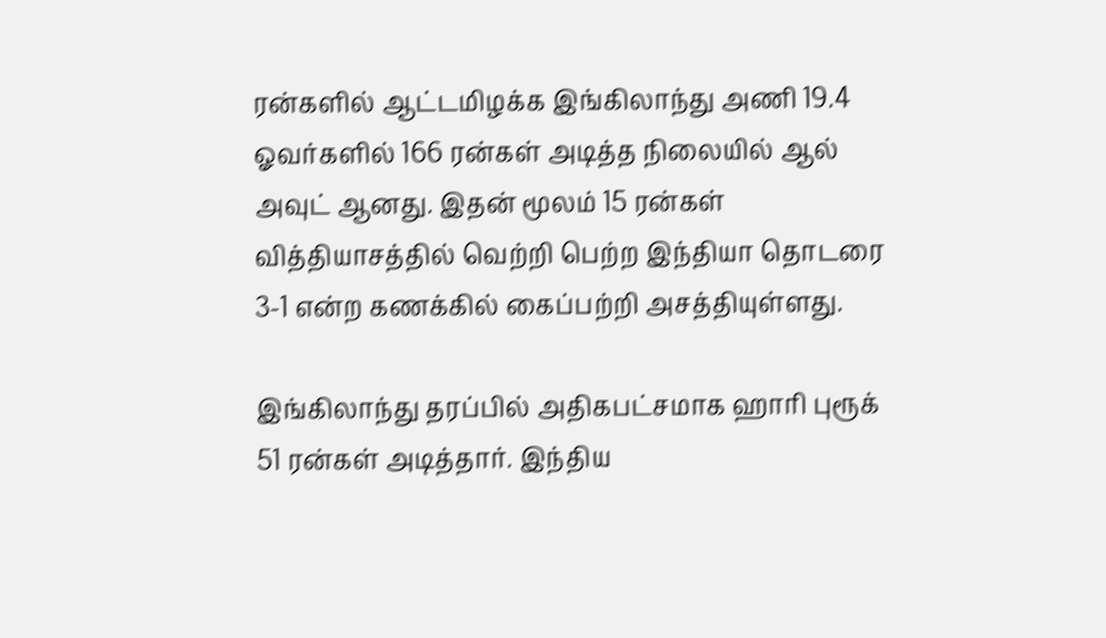ரன்களில் ஆட்டமிழக்க இங்கிலாந்து அணி 19.4 ஓவர்களில் 166 ரன்கள் அடித்த நிலையில் ஆல் அவுட் ஆனது. இதன் மூலம் 15 ரன்கள் வித்தியாசத்தில் வெற்றி பெற்ற இந்தியா தொடரை 3-1 என்ற கணக்கில் கைப்பற்றி அசத்தியுள்ளது.

இங்கிலாந்து தரப்பில் அதிகபட்சமாக ஹாரி புரூக் 51 ரன்கள் அடித்தார். இந்திய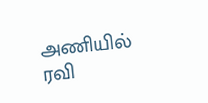அணியில் ரவி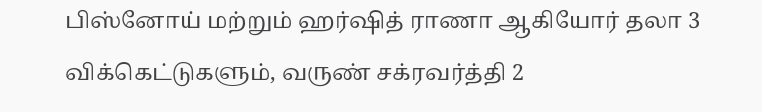பிஸ்னோய் மற்றும் ஹர்ஷித் ராணா ஆகியோர் தலா 3 விக்கெட்டுகளும், வருண் சக்ரவர்த்தி 2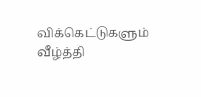விக்கெட்டுகளும் வீழ்த்தி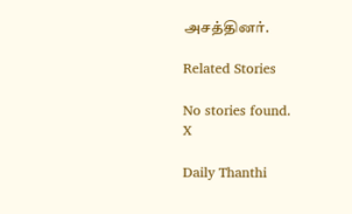அசத்தினர்.

Related Stories

No stories found.
X

Daily Thanthi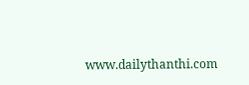www.dailythanthi.com